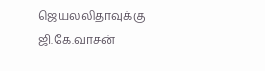ஜெயலலிதாவுக்கு ஜி.கே.வாசன்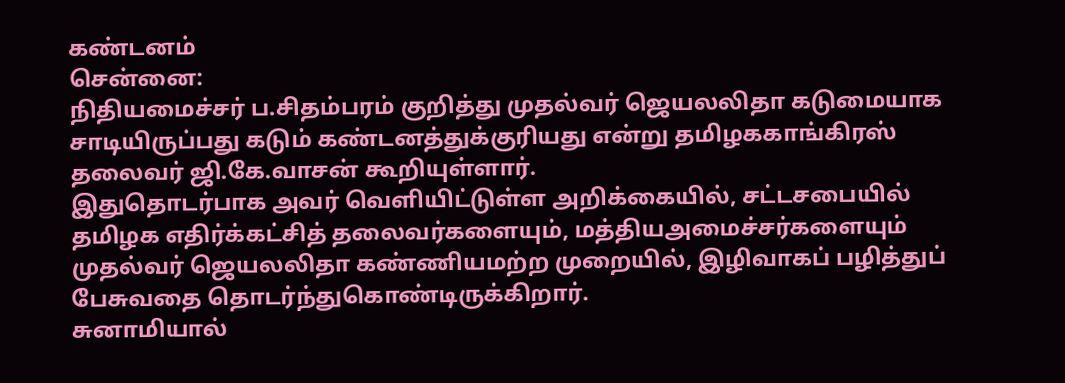கண்டனம்
சென்னை:
நிதியமைச்சர் ப.சிதம்பரம் குறித்து முதல்வர் ஜெயலலிதா கடுமையாக சாடியிருப்பது கடும் கண்டனத்துக்குரியது என்று தமிழககாங்கிரஸ் தலைவர் ஜி.கே.வாசன் கூறியுள்ளார்.
இதுதொடர்பாக அவர் வெளியிட்டுள்ள அறிக்கையில், சட்டசபையில் தமிழக எதிர்க்கட்சித் தலைவர்களையும், மத்தியஅமைச்சர்களையும் முதல்வர் ஜெயலலிதா கண்ணியமற்ற முறையில், இழிவாகப் பழித்துப் பேசுவதை தொடர்ந்துகொண்டிருக்கிறார்.
சுனாமியால்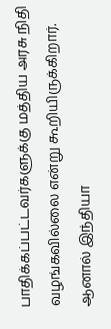பாதிக்கப்பட்டவர்களுக்கு மத்திய அரசு நிதி வழங்கவில்லை என்று கூறியிருக்கிறார். ஆனால் இந்தியா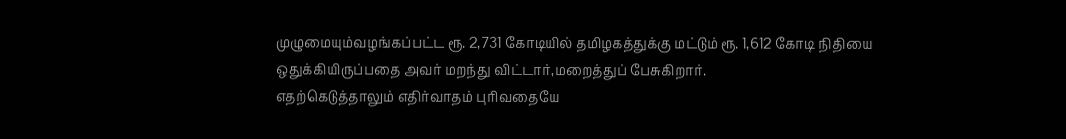முழுமையும்வழங்கப்பட்ட ரூ. 2,731 கோடியில் தமிழகத்துக்கு மட்டும் ரூ. 1,612 கோடி நிதியை ஒதுக்கியிருப்பதை அவர் மறந்து விட்டார்,மறைத்துப் பேசுகிறார்.
எதற்கெடுத்தாலும் எதிர்வாதம் புரிவதையே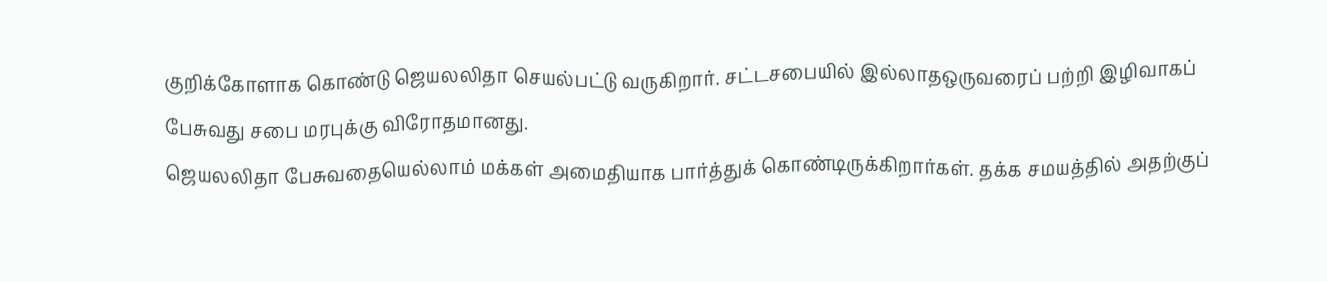குறிக்கோளாக கொண்டு ஜெயலலிதா செயல்பட்டு வருகிறார். சட்டசபையில் இல்லாதஒருவரைப் பற்றி இழிவாகப் பேசுவது சபை மரபுக்கு விரோதமானது.
ஜெயலலிதா பேசுவதையெல்லாம் மக்கள் அமைதியாக பார்த்துக் கொண்டிருக்கிறார்கள். தக்க சமயத்தில் அதற்குப்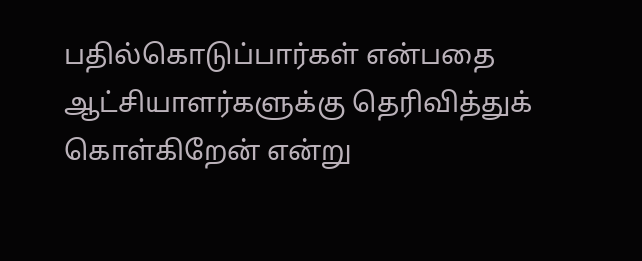பதில்கொடுப்பார்கள் என்பதை ஆட்சியாளர்களுக்கு தெரிவித்துக் கொள்கிறேன் என்று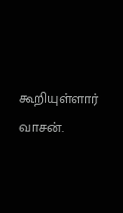கூறியுள்ளார் வாசன்.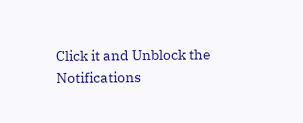Click it and Unblock the Notifications